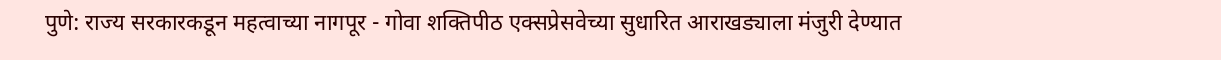पुणे: राज्य सरकारकडून महत्वाच्या नागपूर - गोवा शक्तिपीठ एक्सप्रेसवेच्या सुधारित आराखड्याला मंजुरी देण्यात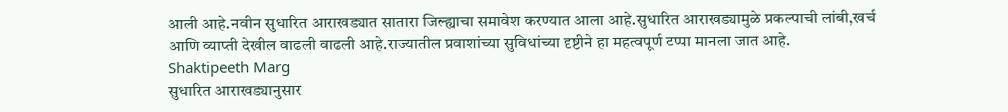आली आहे.नवीन सुधारित आराखड्यात सातारा जिल्ह्याचा समावेश करण्यात आला आहे.सुधारित आराखड्यामुळे प्रकल्पाची लांबी,खर्च आणि व्याप्ती देखील वाढली वाढली आहे.राज्यातील प्रवाशांच्या सुविधांच्या दृष्टीने हा महत्वपूर्ण टप्पा मानला जात आहे.
Shaktipeeth Marg
सुधारित आराखड्यानुसार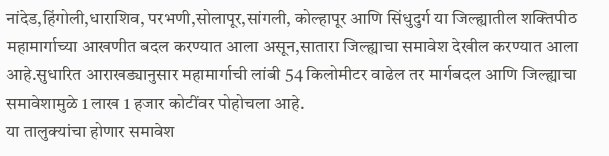नांदेड,हिंगोली,धाराशिव, परभणी,सोलापूर,सांगली, कोल्हापूर आणि सिंधुदुर्ग या जिल्ह्यातील शक्तिपीठ महामार्गाच्या आखणीत बदल करण्यात आला असून,सातारा जिल्ह्याचा समावेश देखील करण्यात आला आहे.सुधारित आराखड्यानुसार महामार्गाची लांबी 54 किलोमीटर वाढेल तर मार्गबदल आणि जिल्ह्याचा समावेशामुळे 1 लाख 1 हजार कोटींवर पोहोचला आहे.
या तालुक्यांचा होणार समावेश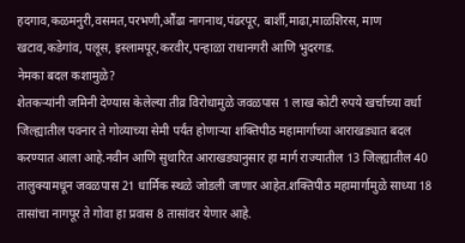हदगाव,कळमनुरी,वसमत,परभणी,औंढा नागनाथ,पंढरपूर, बार्शी,माढा,माळशिरस, माण खटाव,कडेगांव, पलूस, इस्लामपूर,करवीर,पन्हाळा राधानगरी आणि भुदरगड.
नेमका बदल कशामुळे?
शेतकऱ्यांनी जमिनी देण्यास केलेल्या तीव्र विरोधामुळे जवळपास 1 लाख कोटी रुपये खर्चाच्या वर्धा जिल्ह्यातील पवनार ते गोव्याच्या सेमी पर्यंत होणाऱ्या शक्तिपीठ महामार्गाच्या आराखड्यात बदल करण्यात आला आहे.नवीन आणि सुधारित आराखड्यानुसार हा मार्ग राज्यातील 13 जिल्ह्यातील 40 तालुक्यामधून जवळपास 21 धार्मिक स्थळे जोडली जाणार आहेत.शक्तिपीठ महामार्गामुळे साध्या 18 तासांचा नागपूर ते गोवा हा प्रवास 8 तासांवर येणार आहे.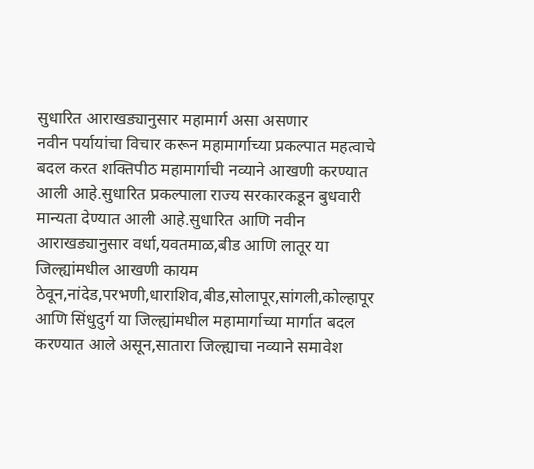सुधारित आराखड्यानुसार महामार्ग असा असणार
नवीन पर्यायांचा विचार करून महामार्गाच्या प्रकल्पात महत्वाचे बदल करत शक्तिपीठ महामार्गाची नव्याने आखणी करण्यात आली आहे.सुधारित प्रकल्पाला राज्य सरकारकडून बुधवारी मान्यता देण्यात आली आहे.सुधारित आणि नवीन आराखड्यानुसार वर्धा,यवतमाळ,बीड आणि लातूर या जिल्ह्यांमधील आखणी कायम ठेवून,नांदेड,परभणी,धाराशिव,बीड,सोलापूर,सांगली,कोल्हापूर आणि सिंधुदुर्ग या जिल्ह्यांमधील महामार्गाच्या मार्गात बदल करण्यात आले असून,सातारा जिल्ह्याचा नव्याने समावेश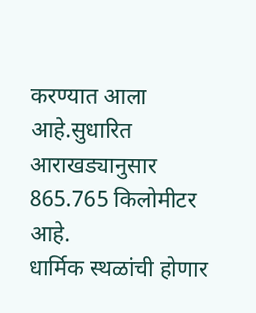करण्यात आला आहे.सुधारित आराखड्यानुसार 865.765 किलोमीटर आहे.
धार्मिक स्थळांची होणार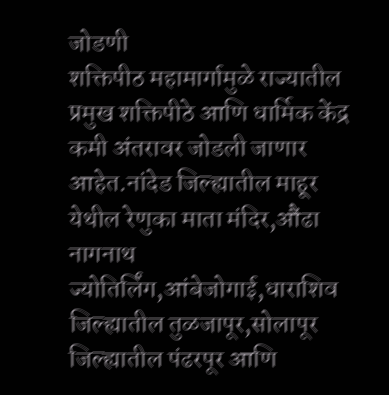जोडणी
शक्तिपीठ महामार्गामुळे राज्यातील प्रमुख शक्तिपीठे आणि धार्मिक केंद्र कमी अंतरावर जोडली जाणार आहेत.नांदेड जिल्ह्यातील माहूर येथील रेणुका माता मंदिर,औंढा नागनाथ ज्योतिर्लिंग,आंबेजोगाई,धाराशिव जिल्ह्यातील तुळजापूर,सोलापूर जिल्ह्यातील पंढरपूर आणि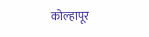कोल्हापूर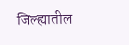जिल्ह्यातील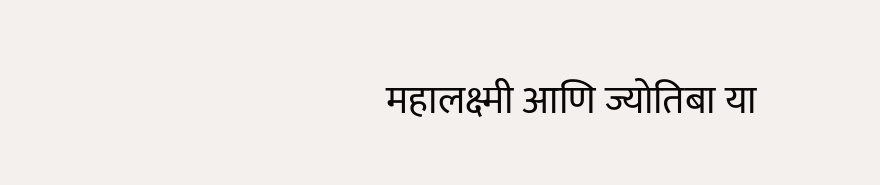महालक्ष्मी आणि ज्योतिबा या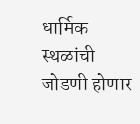धार्मिक स्थळांची जोडणी होणार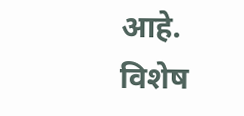आहे.
विशेष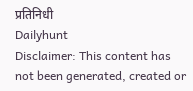प्रतिनिधी
Dailyhunt
Disclaimer: This content has not been generated, created or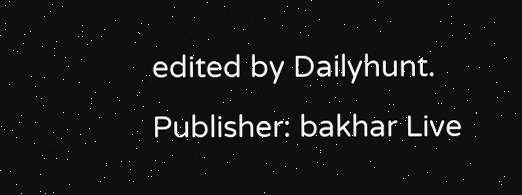edited by Dailyhunt. Publisher: bakhar Live